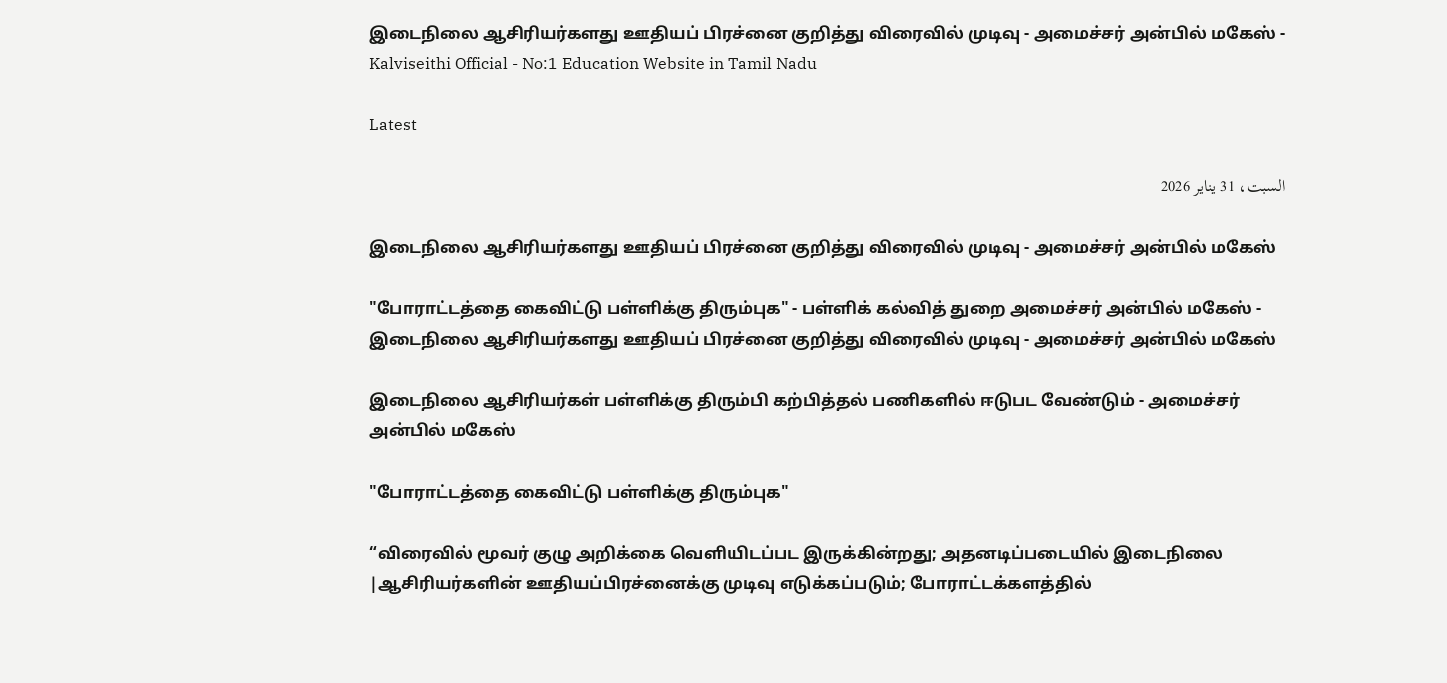இடைநிலை ஆசிரியர்களது ஊதியப் பிரச்னை குறித்து விரைவில் முடிவு - அமைச்சர் அன்பில் மகேஸ் - Kalviseithi Official - No:1 Education Website in Tamil Nadu

Latest

السبت، 31 يناير 2026

இடைநிலை ஆசிரியர்களது ஊதியப் பிரச்னை குறித்து விரைவில் முடிவு - அமைச்சர் அன்பில் மகேஸ்

"போராட்டத்தை கைவிட்டு பள்ளிக்கு திரும்புக" - பள்ளிக் கல்வித் துறை அமைச்சர் அன்பில் மகேஸ் - இடைநிலை ஆசிரியர்களது ஊதியப் பிரச்னை குறித்து விரைவில் முடிவு - அமைச்சர் அன்பில் மகேஸ்

இடைநிலை ஆசிரியர்கள் பள்ளிக்கு திரும்பி கற்பித்தல் பணிகளில் ஈடுபட வேண்டும் - அமைச்சர் அன்பில் மகேஸ்

"போராட்டத்தை கைவிட்டு பள்ளிக்கு திரும்புக"

“விரைவில் மூவர் குழு அறிக்கை வெளியிடப்பட இருக்கின்றது; அதனடிப்படையில் இடைநிலை |ஆசிரியர்களின் ஊதியப்பிரச்னைக்கு முடிவு எடுக்கப்படும்; போராட்டக்களத்தில்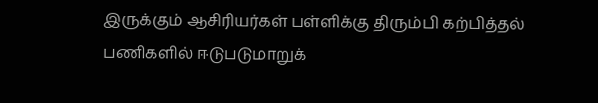இருக்கும் ஆசிரியர்கள் பள்ளிக்கு திரும்பி கற்பித்தல் பணிகளில் ஈடுபடுமாறுக்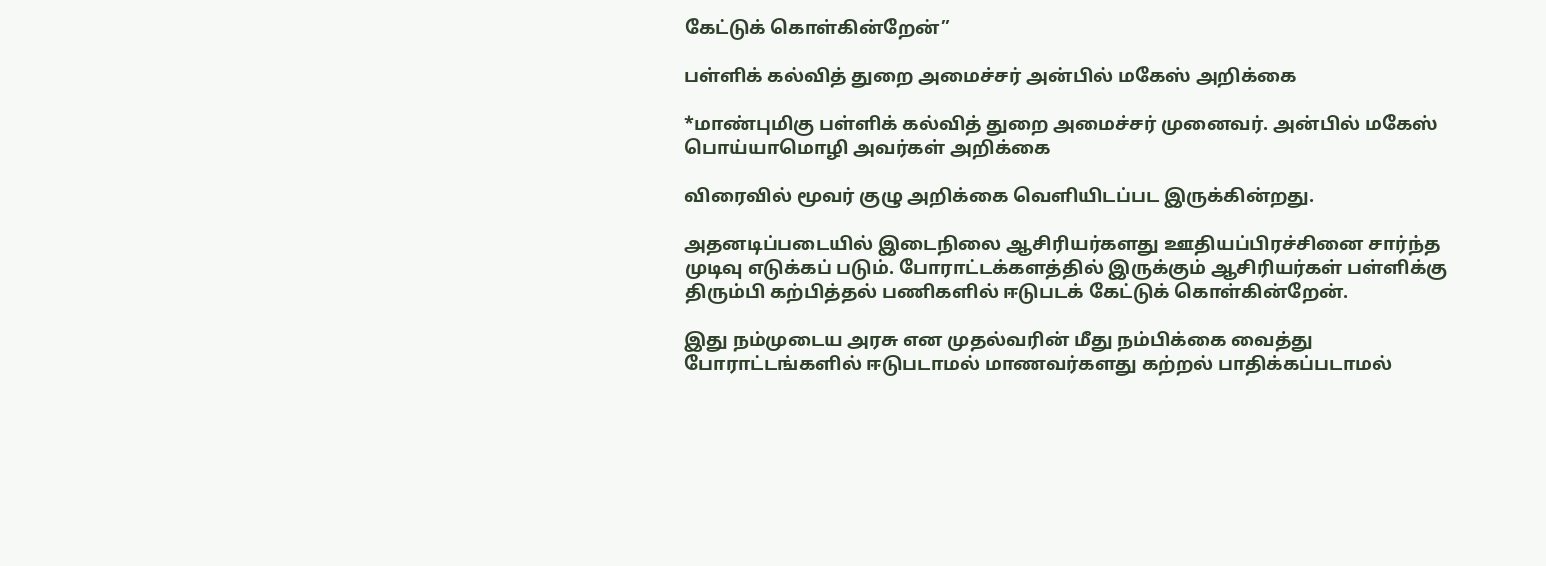கேட்டுக் கொள்கின்றேன்”

பள்ளிக் கல்வித் துறை அமைச்சர் அன்பில் மகேஸ் அறிக்கை

*மாண்புமிகு பள்ளிக் கல்வித் துறை அமைச்சர் முனைவர். அன்பில் மகேஸ் பொய்யாமொழி அவர்கள் அறிக்கை

விரைவில் மூவர் குழு அறிக்கை வெளியிடப்பட இருக்கின்றது.

அதனடிப்படையில் இடைநிலை ஆசிரியர்களது ஊதியப்பிரச்சினை சார்ந்த முடிவு எடுக்கப் படும். போராட்டக்களத்தில் இருக்கும் ஆசிரியர்கள் பள்ளிக்கு திரும்பி கற்பித்தல் பணிகளில் ஈடுபடக் கேட்டுக் கொள்கின்றேன்.

இது நம்முடைய அரசு என முதல்வரின் மீது நம்பிக்கை வைத்து போராட்டங்களில் ஈடுபடாமல் மாணவர்களது கற்றல் பாதிக்கப்படாமல்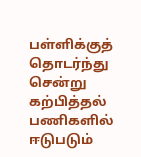பள்ளிக்குத் தொடர்ந்து சென்று கற்பித்தல் பணிகளில் ஈடுபடும்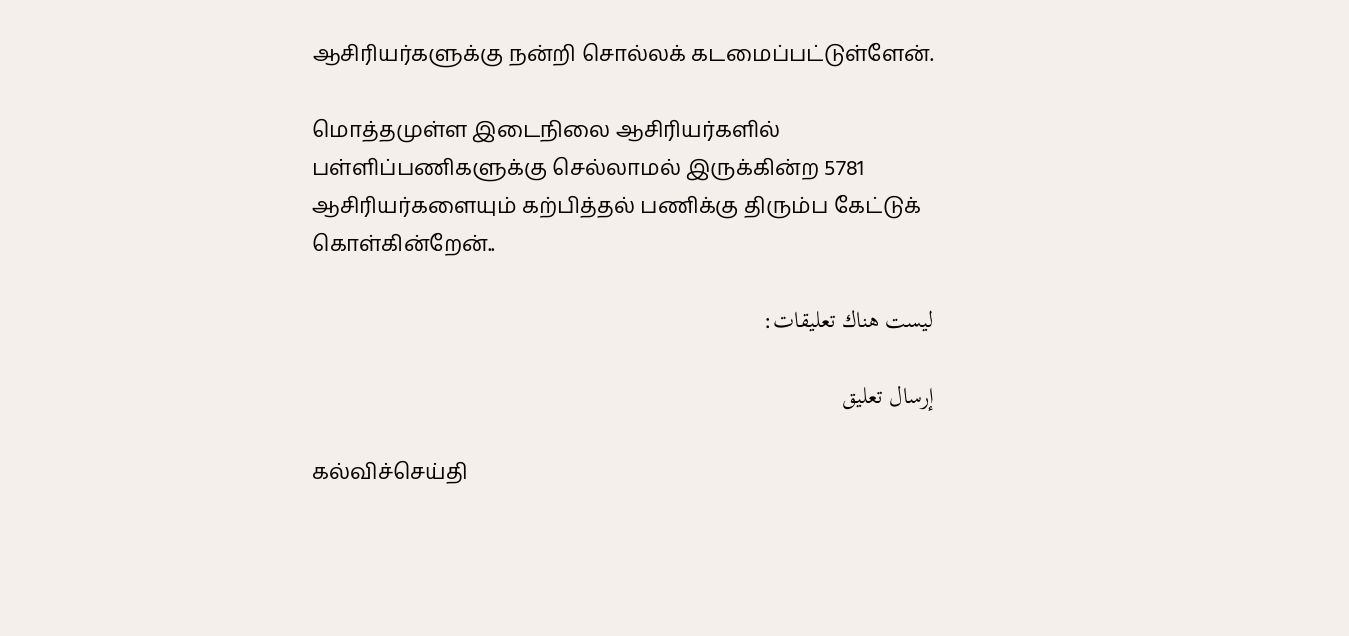ஆசிரியர்களுக்கு நன்றி சொல்லக் கடமைப்பட்டுள்ளேன்.

மொத்தமுள்ள இடைநிலை ஆசிரியர்களில் பள்ளிப்பணிகளுக்கு செல்லாமல் இருக்கின்ற 5781 ஆசிரியர்களையும் கற்பித்தல் பணிக்கு திரும்ப கேட்டுக் கொள்கின்றேன்..

ليست هناك تعليقات:

إرسال تعليق

கல்விச்செய்தி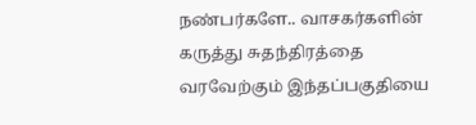நண்பர்களே.. வாசகர்களின் கருத்து சுதந்திரத்தை வரவேற்கும் இந்தப்பகுதியை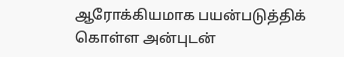ஆரோக்கியமாக பயன்படுத்திக் கொள்ள அன்புடன்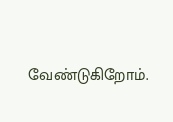வேண்டுகிறோம்.